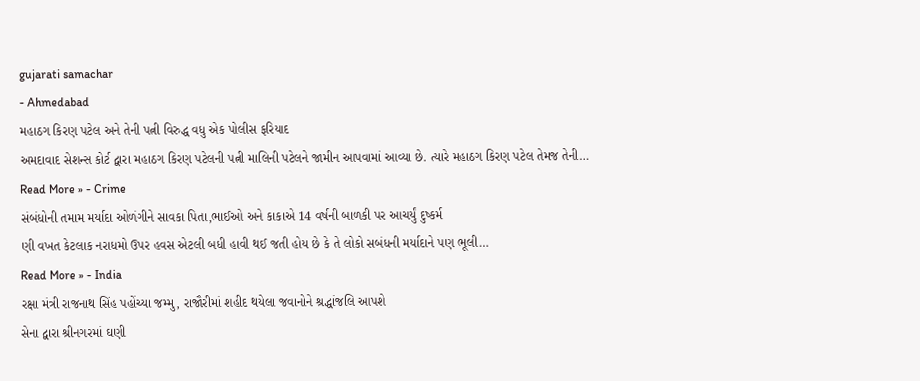gujarati samachar
- Ahmedabad
મહાઠગ કિરણ પટેલ અને તેની પત્ની વિરુદ્ધ વધુ એક પોલીસ ફરિયાદ
અમદાવાદ સેશન્સ કોર્ટ દ્વારા મહાઠગ કિરણ પટેલની પત્ની માલિની પટેલને જામીન આપવામાં આવ્યા છે. ત્યારે મહાઠગ કિરણ પટેલ તેમજ તેની…
Read More » - Crime
સંબંધોની તમામ મર્યાદા ઓળંગીને સાવકા પિતા,ભાઈઓ અને કાકાએ 14 વર્ષની બાળકી પર આચર્યું દુષ્કર્મ
ણી વખત કેટલાક નરાધમો ઉપર હવસ એટલી બધી હાવી થઈ જતી હોય છે કે તે લોકો સબંધની મર્યાદાને પણ ભૂલી…
Read More » - India
રક્ષા મંત્રી રાજનાથ સિંહ પહોંચ્યા જમ્મુ, રાજૌરીમાં શહીદ થયેલા જવાનોને શ્રદ્ધાંજલિ આપશે
સેના દ્વારા શ્રીનગરમાં ઘણી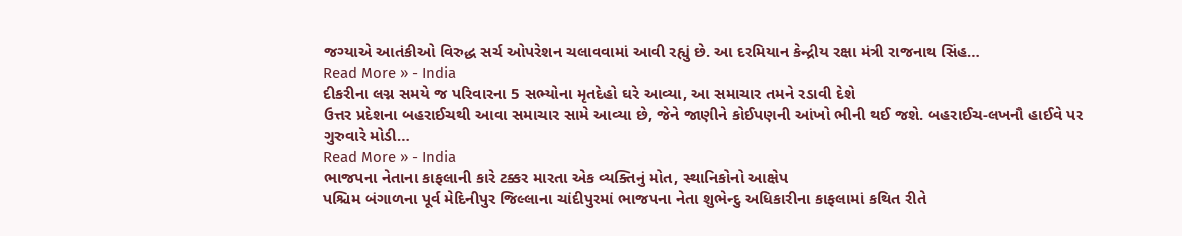જગ્યાએ આતંકીઓ વિરુદ્ધ સર્ચ ઓપરેશન ચલાવવામાં આવી રહ્યું છે. આ દરમિયાન કેન્દ્રીય રક્ષા મંત્રી રાજનાથ સિંહ…
Read More » - India
દીકરીના લગ્ન સમયે જ પરિવારના 5 સભ્યોના મૃતદેહો ઘરે આવ્યા, આ સમાચાર તમને રડાવી દેશે
ઉત્તર પ્રદેશના બહરાઈચથી આવા સમાચાર સામે આવ્યા છે, જેને જાણીને કોઈપણની આંખો ભીની થઈ જશે. બહરાઈચ-લખનૌ હાઈવે પર ગુરુવારે મોડી…
Read More » - India
ભાજપના નેતાના કાફલાની કારે ટક્કર મારતા એક વ્યક્તિનું મોત, સ્થાનિકોનો આક્ષેપ
પશ્ચિમ બંગાળના પૂર્વ મેદિનીપુર જિલ્લાના ચાંદીપુરમાં ભાજપના નેતા શુભેન્દુ અધિકારીના કાફલામાં કથિત રીતે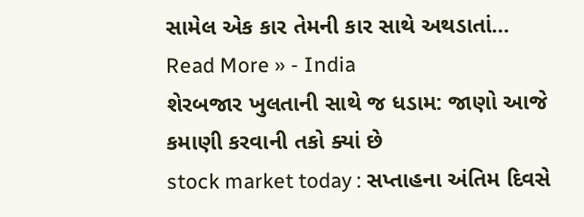સામેલ એક કાર તેમની કાર સાથે અથડાતાં…
Read More » - India
શેરબજાર ખુલતાની સાથે જ ધડામ: જાણો આજે કમાણી કરવાની તકો ક્યાં છે
stock market today : સપ્તાહના અંતિમ દિવસે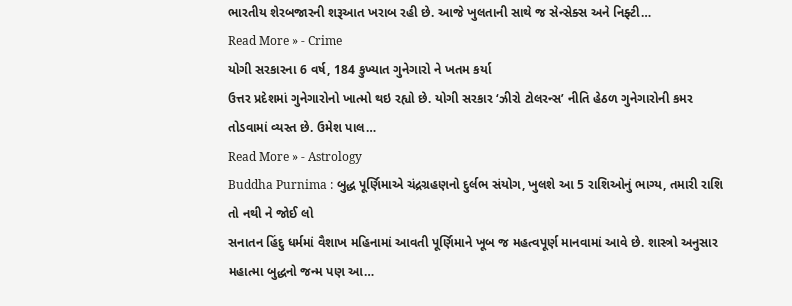ભારતીય શેરબજારની શરૂઆત ખરાબ રહી છે. આજે ખુલતાની સાથે જ સેન્સેક્સ અને નિફ્ટી…
Read More » - Crime
યોગી સરકારના 6 વર્ષ, 184 કુખ્યાત ગુનેગારો ને ખતમ કર્યા
ઉત્તર પ્રદેશમાં ગુનેગારોનો ખાત્મો થઇ રહ્યો છે. યોગી સરકાર ‘ઝીરો ટોલરન્સ’ નીતિ હેઠળ ગુનેગારોની કમર તોડવામાં વ્યસ્ત છે. ઉમેશ પાલ…
Read More » - Astrology
Buddha Purnima : બુદ્ધ પૂર્ણિમાએ ચંદ્રગ્રહણનો દુર્લભ સંયોગ, ખુલશે આ 5 રાશિઓનું ભાગ્ય, તમારી રાશિ તો નથી ને જોઈ લો
સનાતન હિંદુ ધર્મમાં વૈશાખ મહિનામાં આવતી પૂર્ણિમાને ખૂબ જ મહત્વપૂર્ણ માનવામાં આવે છે. શાસ્ત્રો અનુસાર મહાત્મા બુદ્ધનો જન્મ પણ આ…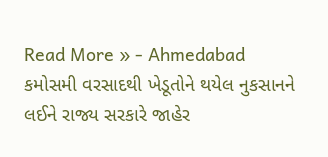Read More » - Ahmedabad
કમોસમી વરસાદથી ખેડૂતોને થયેલ નુકસાનને લઈને રાજ્ય સરકારે જાહેર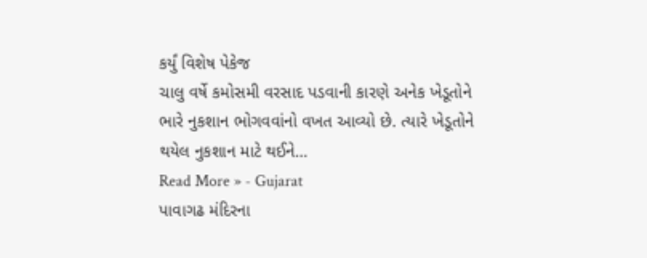કર્યું વિશેષ પેકેજ
ચાલુ વર્ષે કમોસમી વરસાદ પડવાની કારણે અનેક ખેડૂતોને ભારે નુકશાન ભોગવવાંનો વખત આવ્યો છે. ત્યારે ખેડૂતોને થયેલ નુકશાન માટે થઈને…
Read More » - Gujarat
પાવાગઢ મંદિરના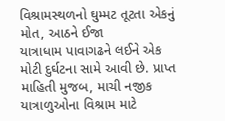વિશ્રામસ્થળનો ઘુમ્મટ તૂટતા એકનું મોત, આઠને ઈજા
યાત્રાધામ પાવાગઢને લઈને એક મોટી દુર્ઘટના સામે આવી છે. પ્રાપ્ત માહિતી મુજબ, માચી નજીક યાત્રાળુઓના વિશ્રામ માટે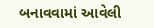બનાવવામાં આવેલી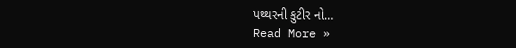પથ્થરની કુટીર નો…
Read More »